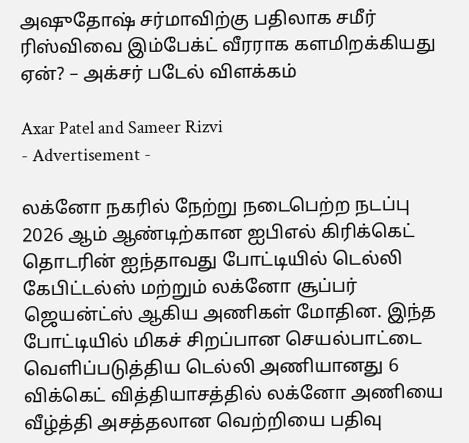அஷுதோஷ் சர்மாவிற்கு பதிலாக சமீர் ரிஸ்விவை இம்பேக்ட் வீரராக களமிறக்கியது ஏன்? – அக்சர் படேல் விளக்கம்

Axar Patel and Sameer Rizvi
- Advertisement -

லக்னோ நகரில் நேற்று நடைபெற்ற நடப்பு 2026 ஆம் ஆண்டிற்கான ஐபிஎல் கிரிக்கெட் தொடரின் ஐந்தாவது போட்டியில் டெல்லி கேபிட்டல்ஸ் மற்றும் லக்னோ சூப்பர் ஜெயன்ட்ஸ் ஆகிய அணிகள் மோதின. இந்த போட்டியில் மிகச் சிறப்பான செயல்பாட்டை வெளிப்படுத்திய டெல்லி அணியானது 6 விக்கெட் வித்தியாசத்தில் லக்னோ அணியை வீழ்த்தி அசத்தலான வெற்றியை பதிவு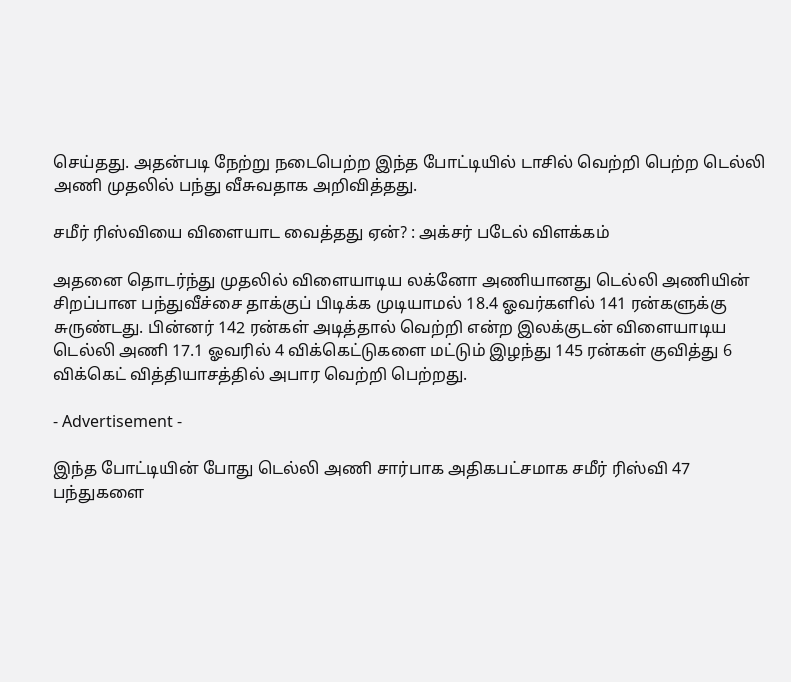செய்தது. அதன்படி நேற்று நடைபெற்ற இந்த போட்டியில் டாசில் வெற்றி பெற்ற டெல்லி அணி முதலில் பந்து வீசுவதாக அறிவித்தது.

சமீர் ரிஸ்வியை விளையாட வைத்தது ஏன்? : அக்சர் படேல் விளக்கம்

அதனை தொடர்ந்து முதலில் விளையாடிய லக்னோ அணியானது டெல்லி அணியின் சிறப்பான பந்துவீச்சை தாக்குப் பிடிக்க முடியாமல் 18.4 ஓவர்களில் 141 ரன்களுக்கு சுருண்டது. பின்னர் 142 ரன்கள் அடித்தால் வெற்றி என்ற இலக்குடன் விளையாடிய டெல்லி அணி 17.1 ஓவரில் 4 விக்கெட்டுகளை மட்டும் இழந்து 145 ரன்கள் குவித்து 6 விக்கெட் வித்தியாசத்தில் அபார வெற்றி பெற்றது.

- Advertisement -

இந்த போட்டியின் போது டெல்லி அணி சார்பாக அதிகபட்சமாக சமீர் ரிஸ்வி 47 பந்துகளை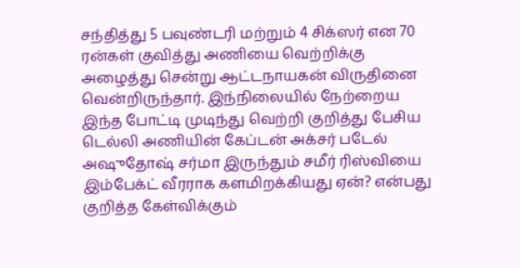சந்தித்து 5 பவுண்டரி மற்றும் 4 சிக்ஸர் என 70 ரன்கள் குவித்து அணியை வெற்றிக்கு அழைத்து சென்று ஆட்டநாயகன் விருதினை வென்றிருந்தார். இந்நிலையில் நேற்றைய இந்த போட்டி முடிந்து வெற்றி குறித்து பேசிய டெல்லி அணியின் கேப்டன் அக்சர் படேல் அஷுதோஷ் சர்மா இருந்தும் சமீர் ரிஸ்வியை இம்பேக்ட் வீரராக களமிறக்கியது ஏன்? என்பது குறித்த கேள்விக்கும்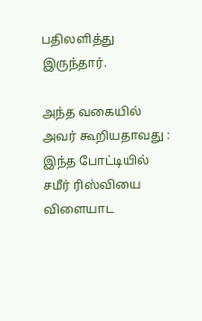பதிலளித்து இருந்தார்.

அந்த வகையில் அவர் கூறியதாவது : இந்த போட்டியில் சமீர் ரிஸ்வியை விளையாட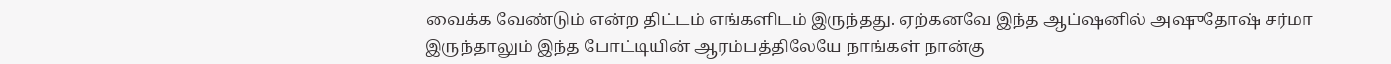வைக்க வேண்டும் என்ற திட்டம் எங்களிடம் இருந்தது. ஏற்கனவே இந்த ஆப்ஷனில் அஷுதோஷ் சர்மா இருந்தாலும் இந்த போட்டியின் ஆரம்பத்திலேயே நாங்கள் நான்கு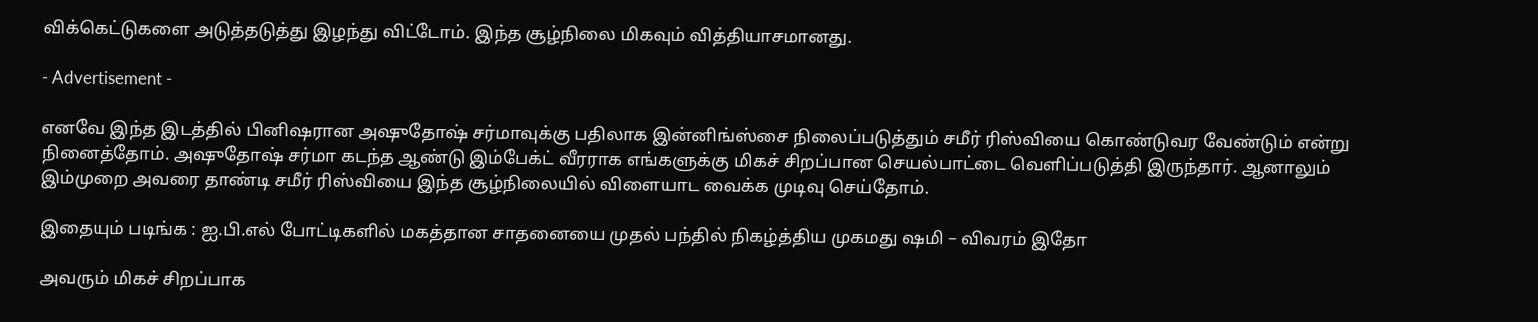விக்கெட்டுகளை அடுத்தடுத்து இழந்து விட்டோம். இந்த சூழ்நிலை மிகவும் வித்தியாசமானது.

- Advertisement -

எனவே இந்த இடத்தில் பினிஷரான அஷுதோஷ் சர்மாவுக்கு பதிலாக இன்னிங்ஸ்சை நிலைப்படுத்தும் சமீர் ரிஸ்வியை கொண்டுவர வேண்டும் என்று நினைத்தோம். அஷுதோஷ் சர்மா கடந்த ஆண்டு இம்பேக்ட் வீரராக எங்களுக்கு மிகச் சிறப்பான செயல்பாட்டை வெளிப்படுத்தி இருந்தார். ஆனாலும் இம்முறை அவரை தாண்டி சமீர் ரிஸ்வியை இந்த சூழ்நிலையில் விளையாட வைக்க முடிவு செய்தோம்.

இதையும் படிங்க : ஐ.பி.எல் போட்டிகளில் மகத்தான சாதனையை முதல் பந்தில் நிகழ்த்திய முகமது ஷமி – விவரம் இதோ

அவரும் மிகச் சிறப்பாக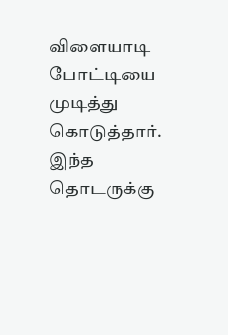விளையாடி போட்டியை முடித்து கொடுத்தார். இந்த தொடருக்கு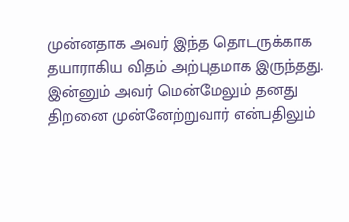முன்னதாக அவர் இந்த தொடருக்காக தயாராகிய விதம் அற்புதமாக இருந்தது. இன்னும் அவர் மென்மேலும் தனது திறனை முன்னேற்றுவார் என்பதிலும்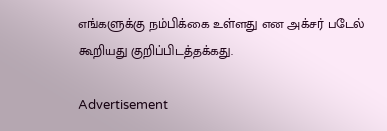எங்களுக்கு நம்பிக்கை உள்ளது என அக்சர் படேல் கூறியது குறிப்பிடத்தக்கது.

Advertisement